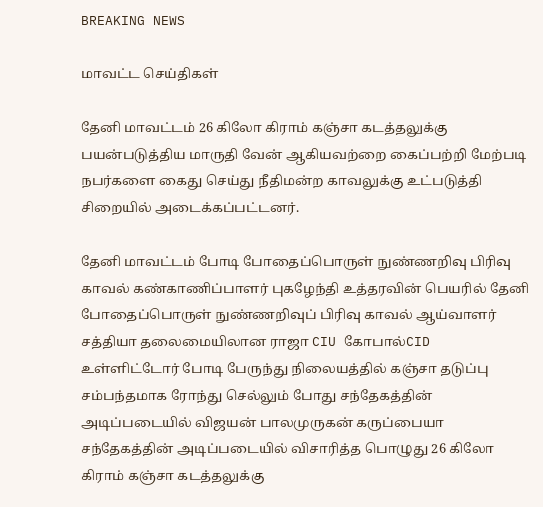BREAKING NEWS

மாவட்ட செய்திகள்

தேனி மாவட்டம் 26 கிலோ கிராம் கஞ்சா கடத்தலுக்கு பயன்படுத்திய மாருதி வேன் ஆகியவற்றை கைப்பற்றி மேற்படி நபர்களை கைது செய்து நீதிமன்ற காவலுக்கு உட்படுத்தி சிறையில் அடைக்கப்பட்டனர்.

தேனி மாவட்டம் போடி போதைப்பொருள் நுண்ணறிவு பிரிவு காவல் கண்காணிப்பாளர் புகழேந்தி உத்தரவின் பெயரில் தேனி போதைப்பொருள் நுண்ணறிவுப் பிரிவு காவல் ஆய்வாளர் சத்தியா தலைமையிலான ராஜா CIU கோபால்CID உள்ளிட்டோர் போடி பேருந்து நிலையத்தில் கஞ்சா தடுப்பு சம்பந்தமாக ரோந்து செல்லும் போது சந்தேகத்தின் அடிப்படையில் விஜயன் பாலமுருகன் கருப்பையா சந்தேகத்தின் அடிப்படையில் விசாரித்த பொழுது 26 கிலோ கிராம் கஞ்சா கடத்தலுக்கு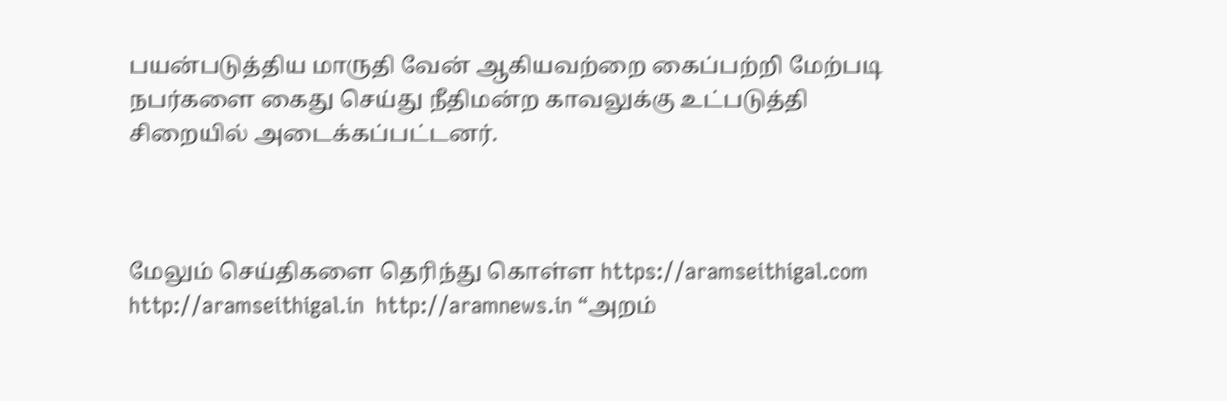பயன்படுத்திய மாருதி வேன் ஆகியவற்றை கைப்பற்றி மேற்படி நபர்களை கைது செய்து நீதிமன்ற காவலுக்கு உட்படுத்தி சிறையில் அடைக்கப்பட்டனர்.



மேலும் செய்திகளை தெரிந்து கொள்ள https://aramseithigal.com  http://aramseithigal.in  http://aramnews.in “அறம்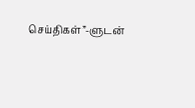செய்திகள்”-ளுடன்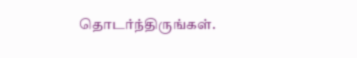தொடர்ந்திருங்கள்.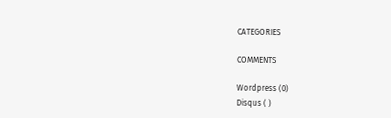CATEGORIES

COMMENTS

Wordpress (0)
Disqus ( )